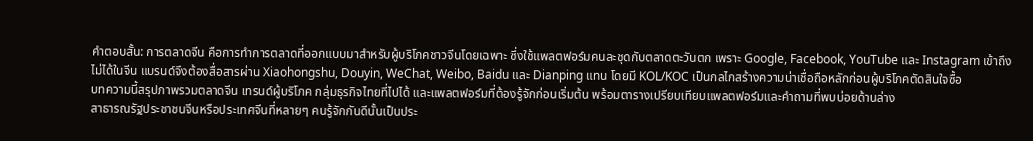คำตอบสั้น: การตลาดจีน คือการทำการตลาดที่ออกแบบมาสำหรับผู้บริโภคชาวจีนโดยเฉพาะ ซึ่งใช้แพลตฟอร์มคนละชุดกับตลาดตะวันตก เพราะ Google, Facebook, YouTube และ Instagram เข้าถึงไม่ได้ในจีน แบรนด์จึงต้องสื่อสารผ่าน Xiaohongshu, Douyin, WeChat, Weibo, Baidu และ Dianping แทน โดยมี KOL/KOC เป็นกลไกสร้างความน่าเชื่อถือหลักก่อนผู้บริโภคตัดสินใจซื้อ
บทความนี้สรุปภาพรวมตลาดจีน เทรนด์ผู้บริโภค กลุ่มธุรกิจไทยที่ไปได้ และแพลตฟอร์มที่ต้องรู้จักก่อนเริ่มต้น พร้อมตารางเปรียบเทียบแพลตฟอร์มและคำถามที่พบบ่อยด้านล่าง
สาธารณรัฐประชาชนจีนหรือประเทศจีนที่หลายๆ คนรู้จักกันดีนั้นเป็นประ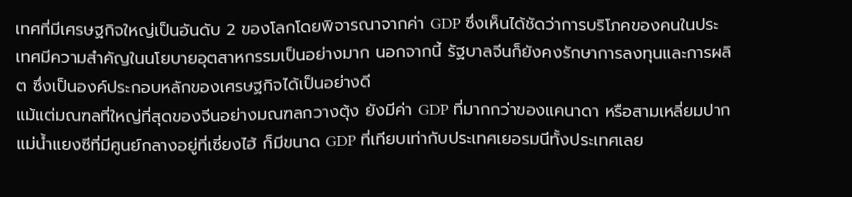เทศที่มีเศรษฐกิจใหญ่เป็นอันดับ 2 ของโลกโดยพิจารณาจากค่า GDP ซึ่งเห็นได้ชัดว่าการบริโภคของคนในประเทศมีความสำคัญในนโยบายอุตสาหกรรมเป็นอย่างมาก นอกจากนี้ รัฐบาลจีนก็ยังคงรักษาการลงทุนและการผลิต ซึ่งเป็นองค์ประกอบหลักของเศรษฐกิจได้เป็นอย่างดี
แม้แต่มณฑลที่ใหญ่ที่สุดของจีนอย่างมณฑลกวางตุ้ง ยังมีค่า GDP ที่มากกว่าของแคนาดา หรือสามเหลี่ยมปากแม่น้ำแยงซีที่มีศูนย์กลางอยู่ที่เซี่ยงไฮ้ ก็มีขนาด GDP ที่เทียบเท่ากับประเทศเยอรมนีทั้งประเทศเลย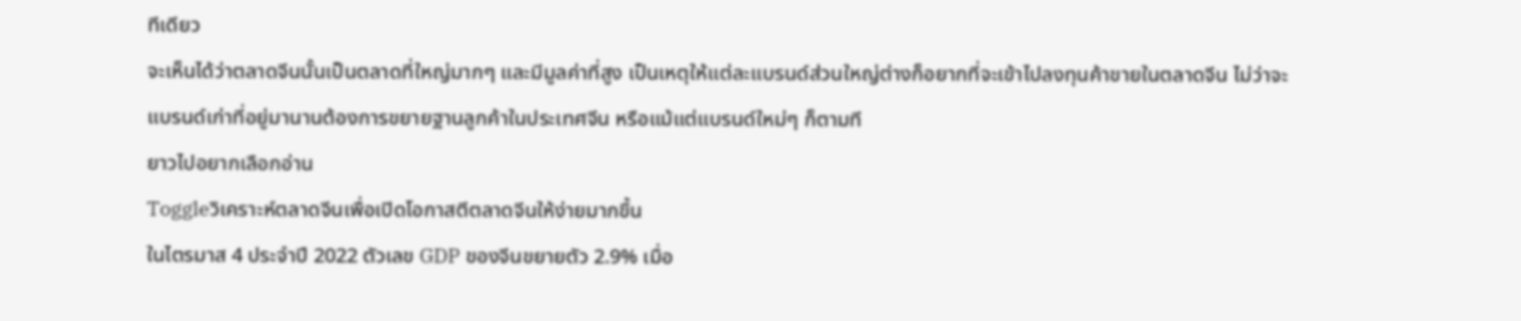ทีเดียว
จะเห็นได้ว่าตลาดจีนนั้นเป็นตลาดที่ใหญ่มากๆ และมีมูลค่าที่สูง เป็นเหตุให้แต่ละแบรนด์ส่วนใหญ่ต่างก็อยากที่จะเข้าไปลงทุนค้าขายในตลาดจีน ไม่ว่าจะแบรนด์เก่าที่อยู่มานานต้องการขยายฐานลูกค้าในประเทศจีน หรือแม้แต่แบรนด์ใหม่ๆ ก็ตามที
ยาวไปอยากเลือกอ่าน
Toggleวิเคราะห์ตลาดจีนเพื่อเปิดโอกาสตีตลาดจีนให้ง่ายมากขึ้น
ในไตรมาส 4 ประจำปี 2022 ตัวเลข GDP ของจีนขยายตัว 2.9% เมื่อ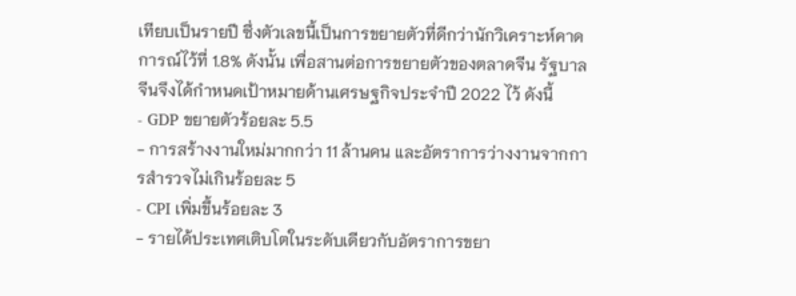เทียบเป็นรายปี ซึ่งตัวเลขนี้เป็นการขยายตัวที่ดีกว่านักวิเคราะห์คาดการณ์ไว้ที่ 1.8% ดังนั้น เพื่อสานต่อการขยายตัวของตลาดจีน รัฐบาลจีนจึงได้กำหนดเป้าหมายด้านเศรษฐกิจประจำปี 2022 ไว้ ดังนี้
- GDP ขยายตัวร้อยละ 5.5
- การสร้างงานใหม่มากกว่า 11 ล้านคน และอัตราการว่างงานจากการสำรวจไม่เกินร้อยละ 5
- CPI เพิ่มขึ้นร้อยละ 3
- รายได้ประเทศเติบโตในระดับเดียวกับอัตราการขยา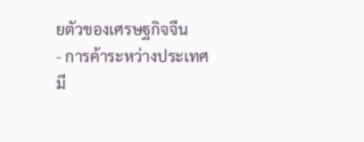ยตัวของเศรษฐกิจจีน
- การค้าระหว่างประเทศมี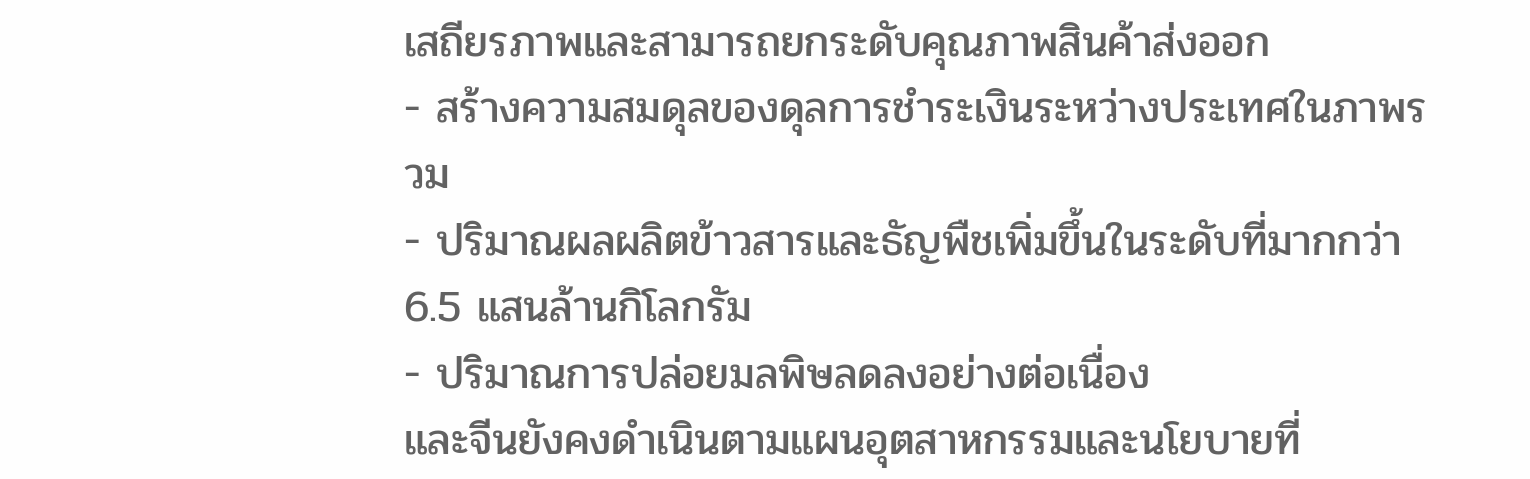เสถียรภาพและสามารถยกระดับคุณภาพสินค้าส่งออก
- สร้างความสมดุลของดุลการชำระเงินระหว่างประเทศในภาพรวม
- ปริมาณผลผลิตข้าวสารและธัญพืชเพิ่มขึ้นในระดับที่มากกว่า 6.5 แสนล้านกิโลกรัม
- ปริมาณการปล่อยมลพิษลดลงอย่างต่อเนื่อง
และจีนยังคงดำเนินตามแผนอุตสาหกรรมและนโยบายที่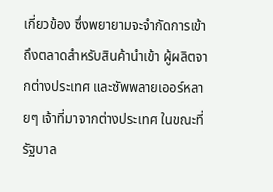เกี่ยวข้อง ซึ่งพยายามจะจำกัดการเข้าถึงตลาดสำหรับสินค้านำเข้า ผู้ผลิตจากต่างประเทศ และซัพพลายเออร์หลายๆ เจ้าที่มาจากต่างประเทศ ในขณะที่รัฐบาล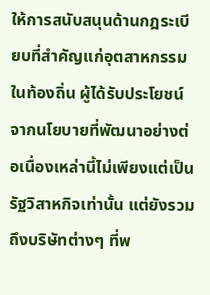ให้การสนับสนุนด้านกฎระเบียบที่สำคัญแก่อุตสาหกรรมในท้องถิ่น ผู้ได้รับประโยชน์จากนโยบายที่พัฒนาอย่างต่อเนื่องเหล่านี้ไม่เพียงแต่เป็นรัฐวิสาหกิจเท่านั้น แต่ยังรวมถึงบริษัทต่างๆ ที่พ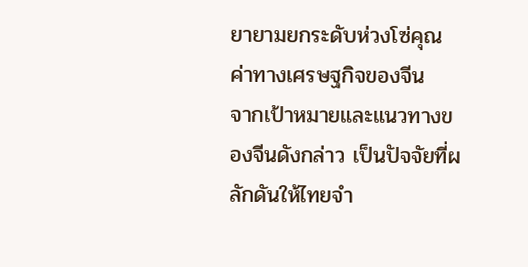ยายามยกระดับห่วงโซ่คุณค่าทางเศรษฐกิจของจีน
จากเป้าหมายและแนวทางของจีนดังกล่าว เป็นปัจจัยที่ผลักดันให้ไทยจำ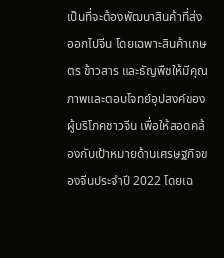เป็นที่จะต้องพัฒนาสินค้าที่ส่งออกไปจีน โดยเฉพาะสินค้าเกษตร ข้าวสาร และธัญพืชให้มีคุณภาพและตอบโจทย์อุปสงค์ของผู้บริโภคชาวจีน เพื่อให้สอดคล้องกับเป้าหมายด้านเศรษฐกิจของจีนประจำปี 2022 โดยเฉ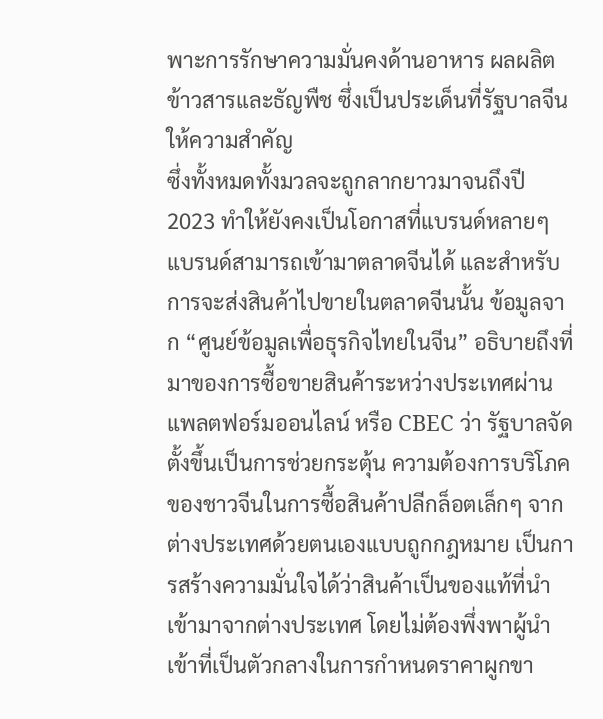พาะการรักษาความมั่นคงด้านอาหาร ผลผลิตข้าวสารและธัญพืช ซึ่งเป็นประเด็นที่รัฐบาลจีนให้ความสำคัญ
ซึ่งทั้งหมดทั้งมวลจะถูกลากยาวมาจนถึงปี 2023 ทำให้ยังคงเป็นโอกาสที่แบรนด์หลายๆ แบรนด์สามารถเข้ามาตลาดจีนได้ และสำหรับการจะส่งสินค้าไปขายในตลาดจีนนั้น ข้อมูลจาก “ศูนย์ข้อมูลเพื่อธุรกิจไทยในจีน” อธิบายถึงที่มาของการซื้อขายสินค้าระหว่างประเทศผ่านแพลตฟอร์มออนไลน์ หรือ CBEC ว่า รัฐบาลจัดตั้งขึ้นเป็นการช่วยกระตุ้น ความต้องการบริโภคของชาวจีนในการซื้อสินค้าปลีกล็อตเล็กๆ จากต่างประเทศด้วยตนเองแบบถูกกฎหมาย เป็นการสร้างความมั่นใจได้ว่าสินค้าเป็นของแท้ที่นำเข้ามาจากต่างประเทศ โดยไม่ต้องพึ่งพาผู้นำเข้าที่เป็นตัวกลางในการกำหนดราคาผูกขา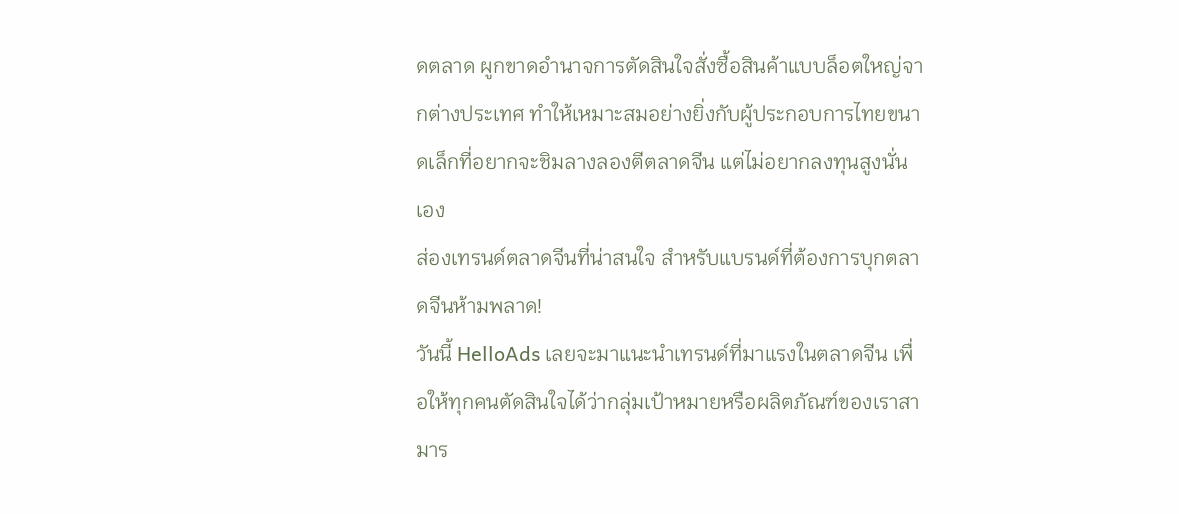ดตลาด ผูกขาดอำนาจการตัดสินใจสั่งซื้อสินค้าแบบล็อตใหญ่จากต่างประเทศ ทำให้เหมาะสมอย่างยิ่งกับผู้ประกอบการไทยขนาดเล็กที่อยากจะชิมลางลองตีตลาดจีน แต่ไม่อยากลงทุนสูงนั่นเอง
ส่องเทรนด์ตลาดจีนที่น่าสนใจ สำหรับแบรนด์ที่ต้องการบุกตลาดจีนห้ามพลาด!
วันนี้ HelloAds เลยจะมาแนะนำเทรนด์ที่มาแรงในตลาดจีน เพื่อให้ทุกคนตัดสินใจได้ว่ากลุ่มเป้าหมายหรือผลิตภัณฑ์ของเราสามาร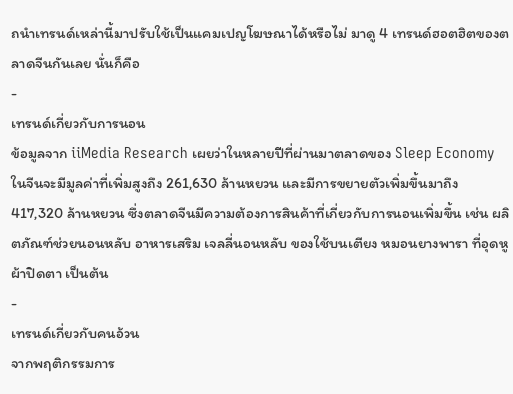ถนำเทรนด์เหล่านี้มาปรับใช้เป็นแคมเปญโฆษณาได้หรือไม่ มาดู 4 เทรนด์ฮอตฮิตของตลาดจีนกันเลย นั่นก็คือ
-
เทรนด์เกี่ยวกับการนอน
ข้อมูลจาก iiMedia Research เผยว่าในหลายปีที่ผ่านมาตลาดของ Sleep Economy ในจีนจะมีมูลค่าที่เพิ่มสูงถึง 261,630 ล้านหยวน และมีการขยายตัวเพิ่มขึ้นมาถึง 417,320 ล้านหยวน ซึ่งตลาดจีนมีความต้องการสินค้าที่เกี่ยวกับการนอนเพิ่มขึ้น เช่น ผลิตภัณฑ์ช่วยนอนหลับ อาหารเสริม เจลลี่นอนหลับ ของใช้บนเตียง หมอนยางพารา ที่อุดหูผ้าปิดตา เป็นต้น
-
เทรนด์เกี่ยวกับคนอ้วน
จากพฤติกรรมการ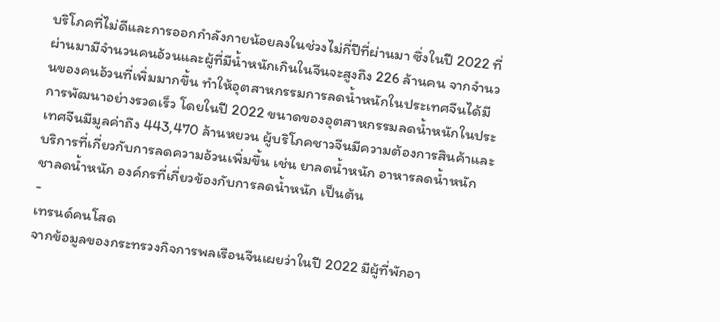บริโภคที่ไม่ดีและการออกกำลังกายน้อยลงในช่วงไม่กี่ปีที่ผ่านมา ซึ่งในปี 2022 ที่ผ่านมามีจำนวนคนอ้วนและผู้ที่มีน้ำหนักเกินในจีนจะสูงถึง 226 ล้านคน จากจำนวนของคนอ้วนที่เพิ่มมากขึ้น ทำให้อุตสาหกรรมการลดน้ำหนักในประเทศจีนได้มีการพัฒนาอย่างรวดเร็ว โดยในปี 2022 ขนาดของอุตสาหกรรมลดน้ำหนักในประเทศจีนมีมูลค่าถึง 443,470 ล้านหยวน ผู้บริโภคชาวจีนมีความต้องการสินค้าและบริการที่เกี่ยวกับการลดความอ้วนเพิ่มขึ้น เช่น ยาลดน้ำหนัก อาหารลดน้ำหนัก ชาลดน้ำหนัก องค์กรที่เกี่ยวข้องกับการลดน้ำหนัก เป็นต้น
-
เทรนด์คนโสด
จากข้อมูลของกระทรวงกิจการพลเรือนจีนเผยว่าในปี 2022 มีผู้ที่พักอา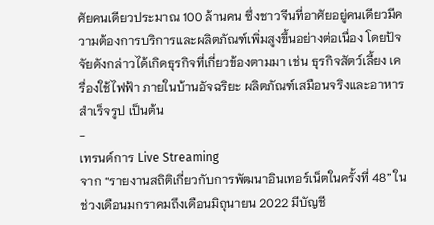ศัยคนเดียวประมาณ 100 ล้านคน ซึ่งชาวจีนที่อาศัยอยู่คนเดียวมีความต้องการบริการและผลิตภัณฑ์เพิ่มสูงขึ้นอย่างต่อเนื่อง โดยปัจจัยดังกล่าวได้เกิดธุรกิจที่เกี่ยวข้องตามมา เช่น ธุรกิจสัตว์เลี้ยง เครื่องใช้ไฟฟ้า ภายในบ้านอัจฉริยะ ผลิตภัณฑ์เสมือนจริงและอาหารสำเร็จรูป เป็นต้น
-
เทรนด์การ Live Streaming
จาก “รายงานสถิติเกี่ยวกับการพัฒนาอินเทอร์เน็ตในครั้งที่ 48” ในช่วงเดือนมกราคมถึงเดือนมิถุนายน 2022 มีบัญชี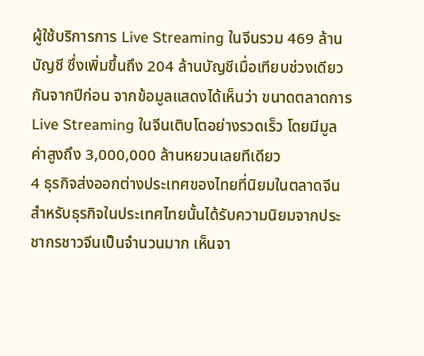ผู้ใช้บริการการ Live Streaming ในจีนรวม 469 ล้านบัญชี ซึ่งเพิ่มขึ้นถึง 204 ล้านบัญชีเมื่อเทียบช่วงเดียวกันจากปีก่อน จากข้อมูลแสดงได้เห็นว่า ขนาดตลาดการ Live Streaming ในจีนเติบโตอย่างรวดเร็ว โดยมีมูลค่าสูงถึง 3,000,000 ล้านหยวนเลยทีเดียว
4 ธุรกิจส่งออกต่างประเทศของไทยที่นิยมในตลาดจีน
สำหรับธุรกิจในประเทศไทยนั้นได้รับความนิยมจากประชากรชาวจีนเป็นจำนวนมาก เห็นจา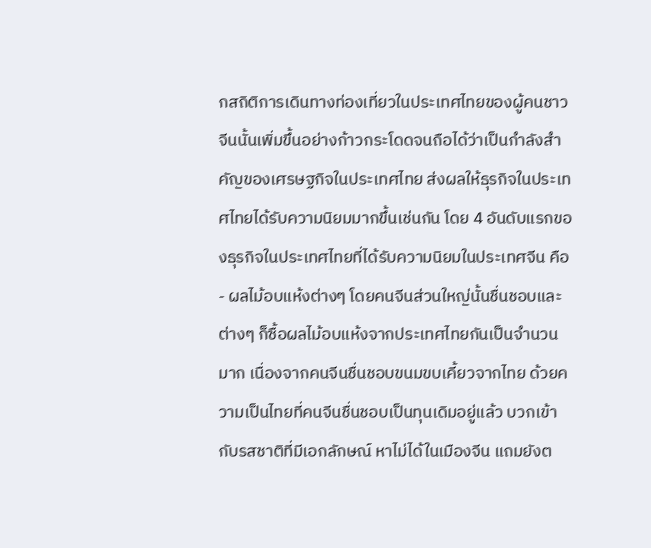กสถิติการเดินทางท่องเที่ยวในประเทศไทยของผู้คนชาวจีนนั้นเพิ่มขึ้นอย่างก้าวกระโดดจนถือได้ว่าเป็นกำลังสำคัญของเศรษฐกิจในประเทศไทย ส่งผลให้ธุรกิจในประเทศไทยได้รับความนิยมมากขึ้นเช่นกัน โดย 4 อันดับแรกของธุรกิจในประเทศไทยที่ได้รับความนิยมในประเทศจีน คือ
- ผลไม้อบแห้งต่างๆ โดยคนจีนส่วนใหญ่นั้นชื่นชอบและต่างๆ ก็ซื้อผลไม้อบแห้งจากประเทศไทยกันเป็นจำนวนมาก เนื่องจากคนจีนชื่นชอบขนมขบเคี้ยวจากไทย ด้วยความเป็นไทยที่คนจีนชื่นชอบเป็นทุนเดิมอยู่แล้ว บวกเข้ากับรสชาติที่มีเอกลักษณ์ หาไม่ได้ในเมืองจีน แถมยังต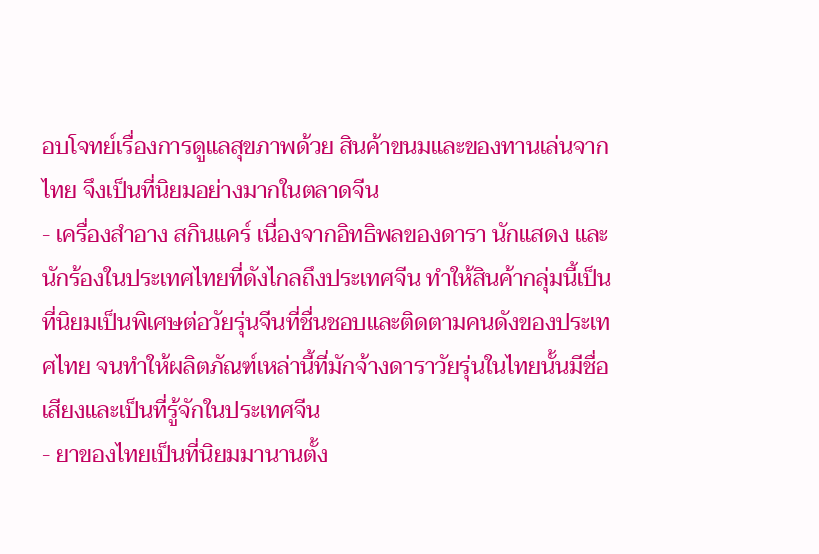อบโจทย์เรื่องการดูแลสุขภาพด้วย สินค้าขนมและของทานเล่นจากไทย จึงเป็นที่นิยมอย่างมากในตลาดจีน
- เครื่องสำอาง สกินแคร์ เนื่องจากอิทธิพลของดารา นักแสดง และนักร้องในประเทศไทยที่ดังไกลถึงประเทศจีน ทำให้สินค้ากลุ่มนี้เป็นที่นิยมเป็นพิเศษต่อวัยรุ่นจีนที่ชื่นชอบและติดตามคนดังของประเทศไทย จนทำให้ผลิตภัณฑ์เหล่านี้ที่มักจ้างดาราวัยรุ่นในไทยนั้นมีชื่อเสียงและเป็นที่รู้จักในประเทศจีน
- ยาของไทยเป็นที่นิยมมานานตั้ง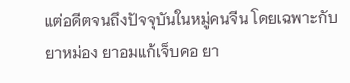แต่อดีตจนถึงปัจจุบันในหมู่คนจีน โดยเฉพาะกับยาหม่อง ยาอมแก้เจ็บคอ ยา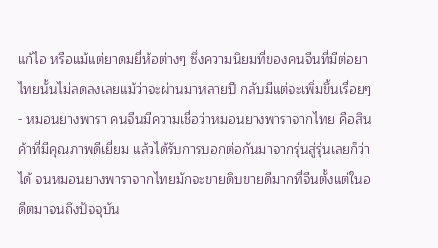แก้ไอ หรือแม้แต่ยาดมยี่ห้อต่างๆ ซึ่งความนิยมที่ของคนจีนที่มีต่อยาไทยนั้นไม่ลดลงเลยแม้ว่าจะผ่านมาหลายปี กลับมีแต่จะเพิ่มขึ้นเรื่อยๆ
- หมอนยางพารา คนจีนมีความเชื่อว่าหมอนยางพาราจากไทย คือสินค้าที่มีคุณภาพดีเยี่ยม แล้วได้รับการบอกต่อกันมาจากรุ่นสู่รุ่นเลยก็ว่าได้ จนหมอนยางพาราจากไทยมักจะขายดิบขายดีมากที่จีนตั้งแต่ในอดีตมาจนถึงปัจจุบัน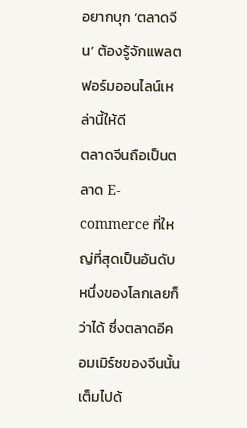อยากบุก ‘ตลาดจีน’ ต้องรู้จักแพลตฟอร์มออนไลน์เหล่านี้ให้ดี
ตลาดจีนถือเป็นตลาด E-commerce ที่ใหญ่ที่สุดเป็นอันดับหนึ่งของโลกเลยก็ว่าได้ ซึ่งตลาดอีคอมเมิร์ซของจีนนั้นเต็มไปด้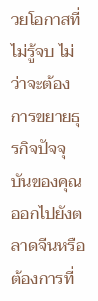วยโอกาสที่ไม่รู้จบ ไม่ว่าจะต้องการขยายธุรกิจปัจจุบันของคุณออกไปยังตลาดจีนหรือต้องการที่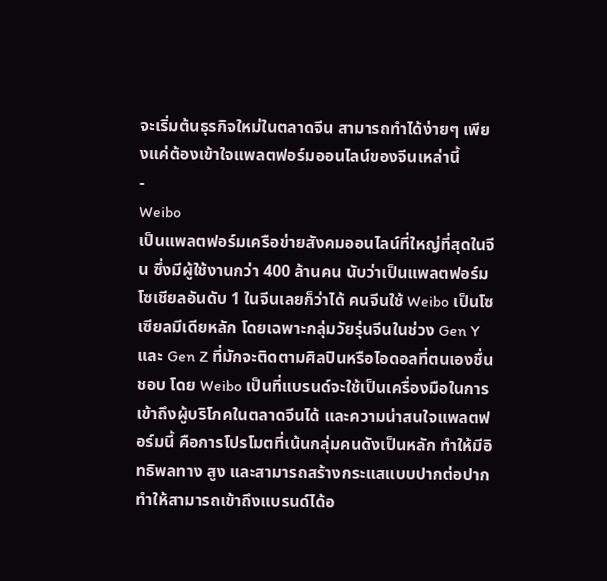จะเริ่มต้นธุรกิจใหม่ในตลาดจีน สามารถทำได้ง่ายๆ เพียงแค่ต้องเข้าใจแพลตฟอร์มออนไลน์ของจีนเหล่านี้
-
Weibo
เป็นแพลตฟอร์มเครือข่ายสังคมออนไลน์ที่ใหญ่ที่สุดในจีน ซึ่งมีผู้ใช้งานกว่า 400 ล้านคน นับว่าเป็นแพลตฟอร์มโซเชียลอันดับ 1 ในจีนเลยก็ว่าได้ คนจีนใช้ Weibo เป็นโซเซียลมีเดียหลัก โดยเฉพาะกลุ่มวัยรุ่นจีนในช่วง Gen Y และ Gen Z ที่มักจะติดตามศิลปินหรือไอดอลที่ตนเองชื่นชอบ โดย Weibo เป็นที่แบรนด์จะใช้เป็นเครื่องมือในการเข้าถึงผู้บริโภคในตลาดจีนได้ และความน่าสนใจแพลตฟอร์มนี้ คือการโปรโมตที่เน้นกลุ่มคนดังเป็นหลัก ทำให้มีอิทธิพลทาง สูง และสามารถสร้างกระแสแบบปากต่อปาก ทำให้สามารถเข้าถึงแบรนด์ได้อ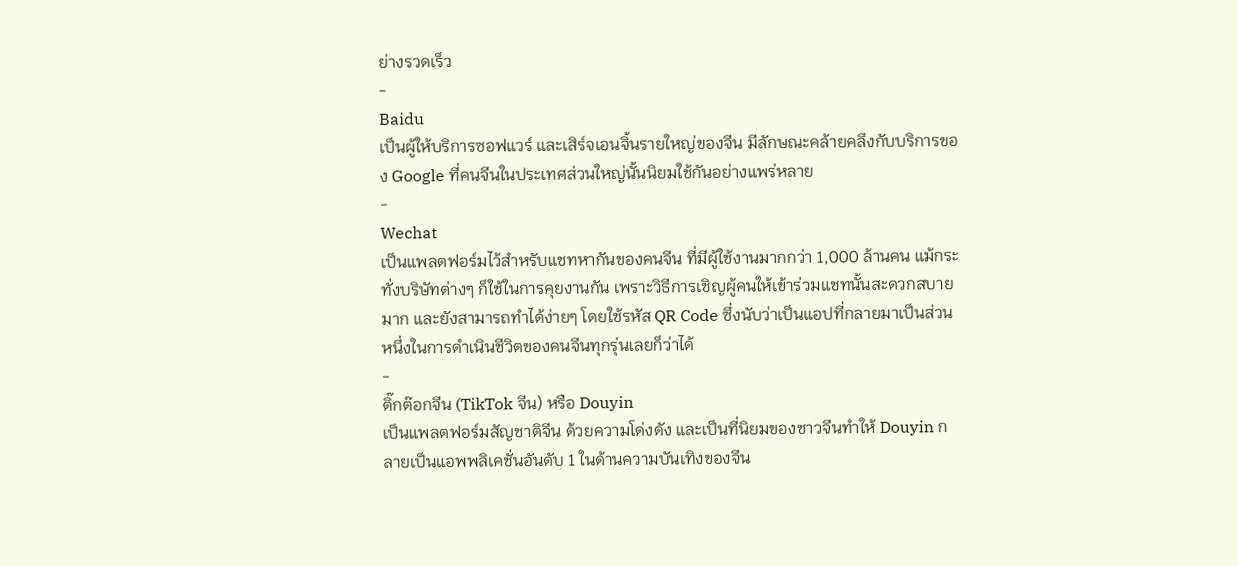ย่างรวดเร็ว
-
Baidu
เป็นผู้ให้บริการซอฟแวร์ และเสิร์จเอนจิ้นรายใหญ่ของจีน มีลักษณะคล้ายคลึงกับบริการของ Google ที่คนจีนในประเทศส่วนใหญ่นั้นนิยมใช้กันอย่างแพร่หลาย
-
Wechat
เป็นแพลตฟอร์มไว้สำหรับแชทหากันของคนจีน ที่มีผู้ใช้งานมากกว่า 1,000 ล้านคน แม้กระทั่งบริษัทต่างๆ ก็ใช้ในการคุยงานกัน เพราะวิธีการเชิญผู้คนให้เข้าร่วมแชทนั้นสะดวกสบายมาก และยังสามารถทำได้ง่ายๆ โดยใช้รหัส QR Code ซึ่งนับว่าเป็นแอปที่กลายมาเป็นส่วนหนึ่งในการดำเนินชีวิตของคนจีนทุกรุ่นเลยก็ว่าได้
-
ติ๊กต๊อกจีน (TikTok จีน) หรือ Douyin
เป็นแพลตฟอร์มสัญชาติจีน ด้วยความโด่งดัง และเป็นที่นิยมของชาวจีนทำให้ Douyin กลายเป็นแอพพลิเคชั่นอันดับ 1 ในด้านความบันเทิงของจีน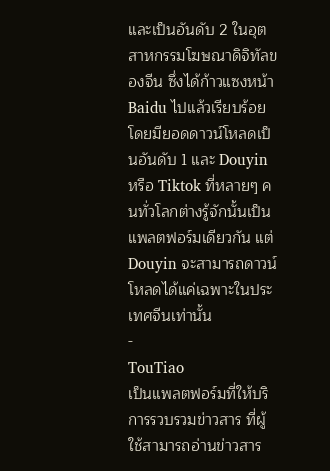และเป็นอันดับ 2 ในอุตสาหกรรมโฆษณาดิจิทัลของจีน ซึ่งได้ก้าวแซงหน้า Baidu ไปแล้วเรียบร้อย โดยมียอดดาวน์โหลดเป็นอันดับ 1 และ Douyin หรือ Tiktok ที่หลายๆ คนทั่วโลกต่างรู้จักนั้นเป็นแพลตฟอร์มเดียวกัน แต่ Douyin จะสามารถดาวน์โหลดได้แค่เฉพาะในประเทศจีนเท่านั้น
-
TouTiao
เป็นแพลตฟอร์มที่ให้บริการรวบรวมข่าวสาร ที่ผู้ใช้สามารถอ่านข่าวสาร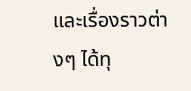และเรื่องราวต่างๆ ได้ทุ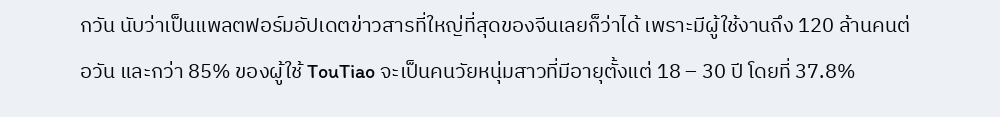กวัน นับว่าเป็นแพลตฟอร์มอัปเดตข่าวสารที่ใหญ่ที่สุดของจีนเลยก็ว่าได้ เพราะมีผู้ใช้งานถึง 120 ล้านคนต่อวัน และกว่า 85% ของผู้ใช้ TouTiao จะเป็นคนวัยหนุ่มสาวที่มีอายุตั้งแต่ 18 – 30 ปี โดยที่ 37.8%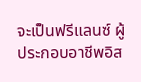จะเป็นฟรีแลนซ์ ผู้ประกอบอาชีพอิส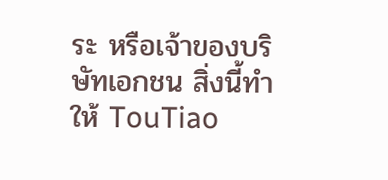ระ หรือเจ้าของบริษัทเอกชน สิ่งนี้ทำให้ TouTiao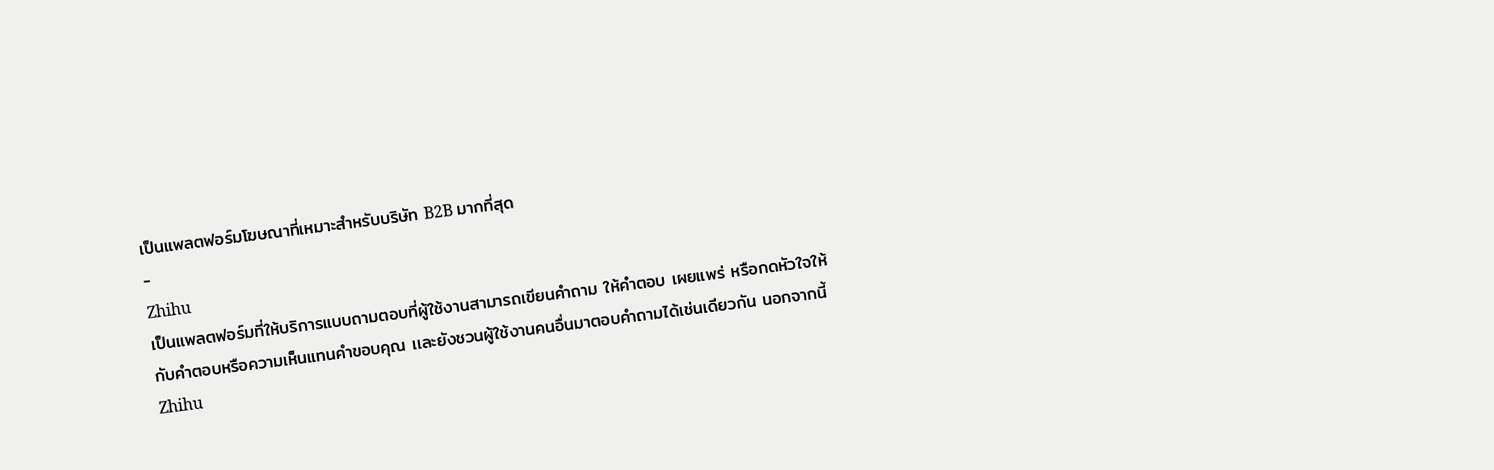เป็นแพลตฟอร์มโฆษณาที่เหมาะสำหรับบริษัท B2B มากที่สุด
-
Zhihu
เป็นแพลตฟอร์มที่ให้บริการแบบถามตอบที่ผู้ใช้งานสามารถเขียนคำถาม ให้คำตอบ เผยแพร่ หรือกดหัวใจให้กับคำตอบหรือความเห็นแทนคำขอบคุณ เเละยังชวนผู้ใช้งานคนอื่นมาตอบคำถามได้เช่นเดียวกัน นอกจากนี้ Zhihu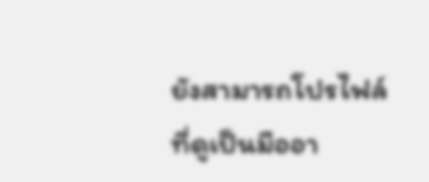ยังสามารถโปรไฟล์ที่ดูเป็นมืออา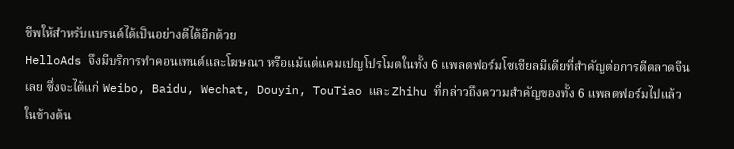ชีพให้สำหรับแบรนด์ได้เป็นอย่างดีได้อีกด้วย
HelloAds จึงมีบริการทำคอนเทนต์และโฆษณา หรือแม้แต่แคมเปญโปรโมตในทั้ง 6 แพลตฟอร์มโซเชียลมีเดียที่สำคัญต่อการตีตลาดจีนเลย ซึ่งจะได้แก่ Weibo, Baidu, Wechat, Douyin, TouTiao และ Zhihu ที่กล่าวถึงความสำคัญของทั้ง 6 แพลตฟอร์มไปแล้วในข้างต้น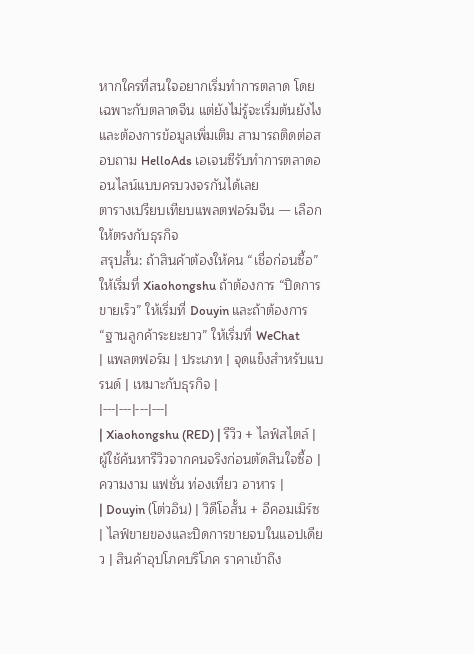หากใครที่สนใจอยากเริ่มทำการตลาด โดยเฉพาะกับตลาดจีน แต่ยังไม่รู้จะเริ่มต้นยังไง และต้องการข้อมูลเพิ่มเติม สามารถติดต่อสอบถาม HelloAds เอเจนซีรับทำการตลาดออนไลน์แบบครบวงจรกันได้เลย
ตารางเปรียบเทียบแพลตฟอร์มจีน — เลือกให้ตรงกับธุรกิจ
สรุปสั้น: ถ้าสินค้าต้องให้คน “เชื่อก่อนซื้อ” ให้เริ่มที่ Xiaohongshu ถ้าต้องการ “ปิดการขายเร็ว” ให้เริ่มที่ Douyin และถ้าต้องการ “ฐานลูกค้าระยะยาว” ให้เริ่มที่ WeChat
| แพลตฟอร์ม | ประเภท | จุดแข็งสำหรับแบรนด์ | เหมาะกับธุรกิจ |
|---|---|---|---|
| Xiaohongshu (RED) | รีวิว + ไลฟ์สไตล์ | ผู้ใช้ค้นหารีวิวจากคนจริงก่อนตัดสินใจซื้อ | ความงาม แฟชั่น ท่องเที่ยว อาหาร |
| Douyin (โต่วอิน) | วิดีโอสั้น + อีคอมเมิร์ซ | ไลฟ์ขายของและปิดการขายจบในแอปเดียว | สินค้าอุปโภคบริโภค ราคาเข้าถึง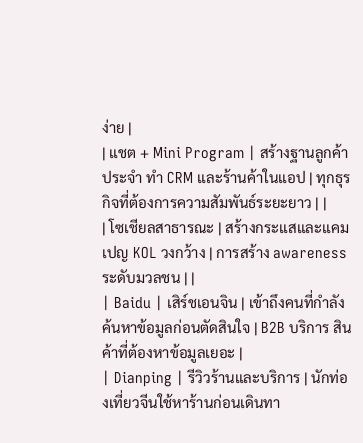ง่าย |
| แชต + Mini Program | สร้างฐานลูกค้าประจำ ทำ CRM และร้านค้าในแอป | ทุกธุรกิจที่ต้องการความสัมพันธ์ระยะยาว | |
| โซเชียลสาธารณะ | สร้างกระแสและแคมเปญ KOL วงกว้าง | การสร้าง awareness ระดับมวลชน | |
| Baidu | เสิร์ชเอนจิน | เข้าถึงคนที่กำลังค้นหาข้อมูลก่อนตัดสินใจ | B2B บริการ สินค้าที่ต้องหาข้อมูลเยอะ |
| Dianping | รีวิวร้านและบริการ | นักท่องเที่ยวจีนใช้หาร้านก่อนเดินทา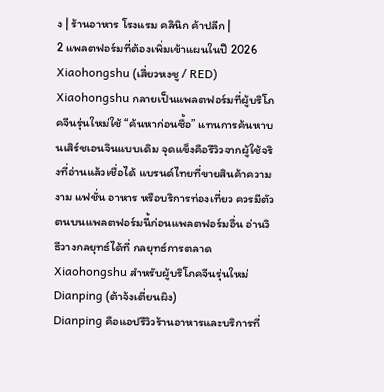ง | ร้านอาหาร โรงแรม คลินิก ค้าปลีก |
2 แพลตฟอร์มที่ต้องเพิ่มเข้าแผนในปี 2026
Xiaohongshu (เสี่ยวหงชู / RED)
Xiaohongshu กลายเป็นแพลตฟอร์มที่ผู้บริโภคจีนรุ่นใหม่ใช้ “ค้นหาก่อนซื้อ” แทนการค้นหาบนเสิร์ชเอนจินแบบเดิม จุดแข็งคือรีวิวจากผู้ใช้จริงที่อ่านแล้วเชื่อได้ แบรนด์ไทยที่ขายสินค้าความงาม แฟชั่น อาหาร หรือบริการท่องเที่ยว ควรมีตัวตนบนแพลตฟอร์มนี้ก่อนแพลตฟอร์มอื่น อ่านวิธีวางกลยุทธ์ได้ที่ กลยุทธ์การตลาด Xiaohongshu สำหรับผู้บริโภคจีนรุ่นใหม่
Dianping (ต้าจ้งเตี่ยนผิง)
Dianping คือแอปรีวิวร้านอาหารและบริการที่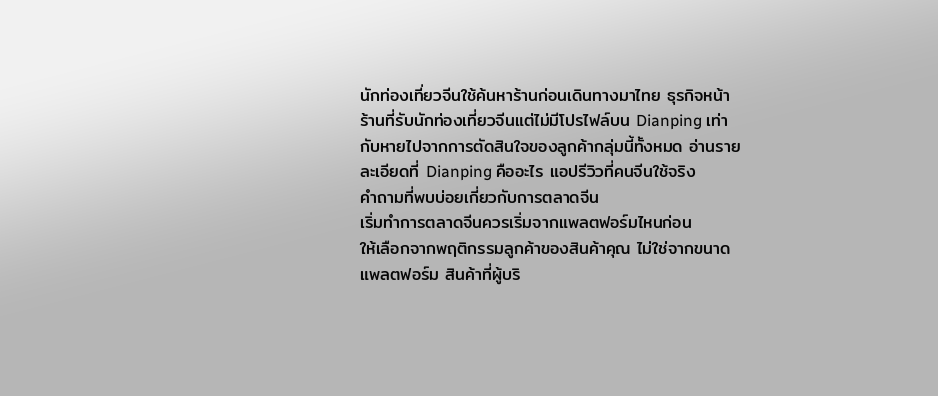นักท่องเที่ยวจีนใช้ค้นหาร้านก่อนเดินทางมาไทย ธุรกิจหน้าร้านที่รับนักท่องเที่ยวจีนแต่ไม่มีโปรไฟล์บน Dianping เท่ากับหายไปจากการตัดสินใจของลูกค้ากลุ่มนี้ทั้งหมด อ่านรายละเอียดที่ Dianping คืออะไร แอปรีวิวที่คนจีนใช้จริง
คำถามที่พบบ่อยเกี่ยวกับการตลาดจีน
เริ่มทำการตลาดจีนควรเริ่มจากแพลตฟอร์มไหนก่อน
ให้เลือกจากพฤติกรรมลูกค้าของสินค้าคุณ ไม่ใช่จากขนาดแพลตฟอร์ม สินค้าที่ผู้บริ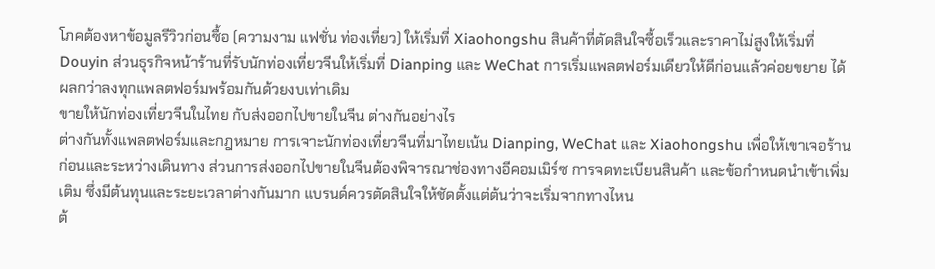โภคต้องหาข้อมูลรีวิวก่อนซื้อ (ความงาม แฟชั่น ท่องเที่ยว) ให้เริ่มที่ Xiaohongshu สินค้าที่ตัดสินใจซื้อเร็วและราคาไม่สูงให้เริ่มที่ Douyin ส่วนธุรกิจหน้าร้านที่รับนักท่องเที่ยวจีนให้เริ่มที่ Dianping และ WeChat การเริ่มแพลตฟอร์มเดียวให้ดีก่อนแล้วค่อยขยาย ได้ผลกว่าลงทุกแพลตฟอร์มพร้อมกันด้วยงบเท่าเดิม
ขายให้นักท่องเที่ยวจีนในไทย กับส่งออกไปขายในจีน ต่างกันอย่างไร
ต่างกันทั้งแพลตฟอร์มและกฎหมาย การเจาะนักท่องเที่ยวจีนที่มาไทยเน้น Dianping, WeChat และ Xiaohongshu เพื่อให้เขาเจอร้านก่อนและระหว่างเดินทาง ส่วนการส่งออกไปขายในจีนต้องพิจารณาช่องทางอีคอมเมิร์ซ การจดทะเบียนสินค้า และข้อกำหนดนำเข้าเพิ่มเติม ซึ่งมีต้นทุนและระยะเวลาต่างกันมาก แบรนด์ควรตัดสินใจให้ชัดตั้งแต่ต้นว่าจะเริ่มจากทางไหน
ต้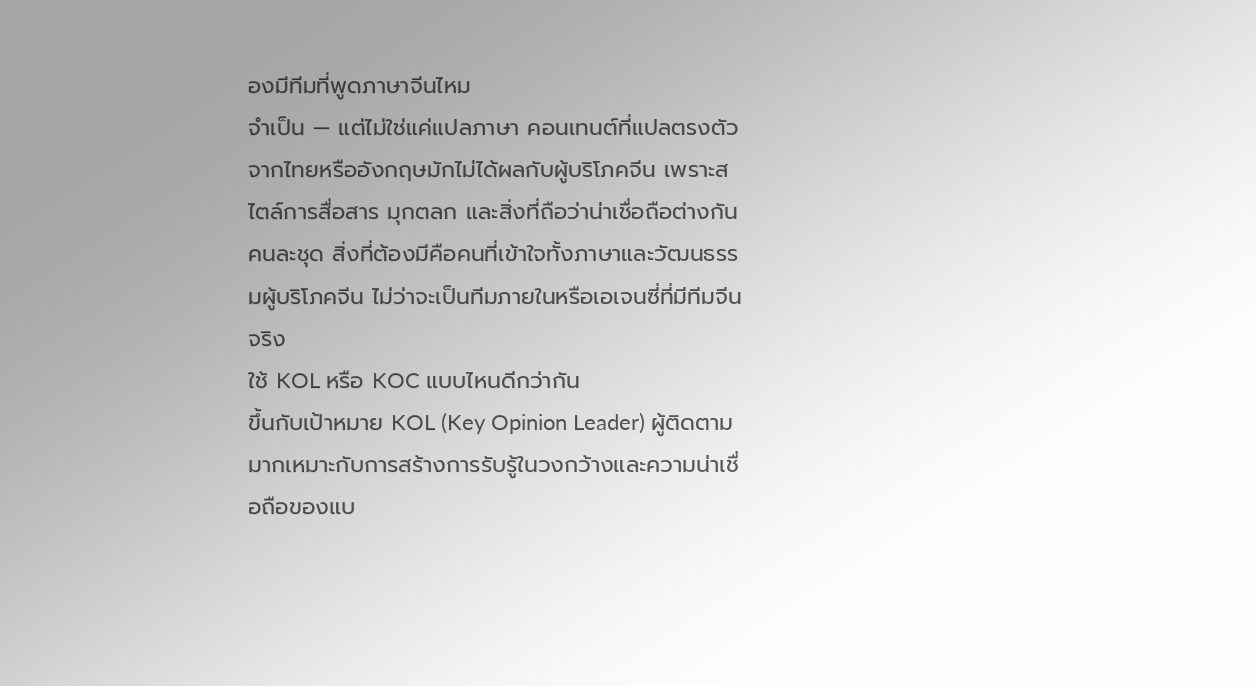องมีทีมที่พูดภาษาจีนไหม
จำเป็น — แต่ไม่ใช่แค่แปลภาษา คอนเทนต์ที่แปลตรงตัวจากไทยหรืออังกฤษมักไม่ได้ผลกับผู้บริโภคจีน เพราะสไตล์การสื่อสาร มุกตลก และสิ่งที่ถือว่าน่าเชื่อถือต่างกันคนละชุด สิ่งที่ต้องมีคือคนที่เข้าใจทั้งภาษาและวัฒนธรรมผู้บริโภคจีน ไม่ว่าจะเป็นทีมภายในหรือเอเจนซี่ที่มีทีมจีนจริง
ใช้ KOL หรือ KOC แบบไหนดีกว่ากัน
ขึ้นกับเป้าหมาย KOL (Key Opinion Leader) ผู้ติดตามมากเหมาะกับการสร้างการรับรู้ในวงกว้างและความน่าเชื่อถือของแบ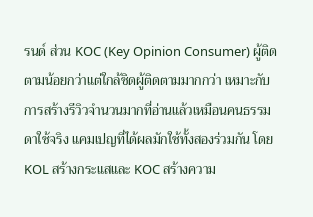รนด์ ส่วน KOC (Key Opinion Consumer) ผู้ติดตามน้อยกว่าแต่ใกล้ชิดผู้ติดตามมากกว่า เหมาะกับการสร้างรีวิวจำนวนมากที่อ่านแล้วเหมือนคนธรรมดาใช้จริง แคมเปญที่ได้ผลมักใช้ทั้งสองร่วมกัน โดย KOL สร้างกระแสและ KOC สร้างความ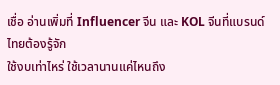เชื่อ อ่านเพิ่มที่ Influencer จีน และ KOL จีนที่แบรนด์ไทยต้องรู้จัก
ใช้งบเท่าไหร่ ใช้เวลานานแค่ไหนถึง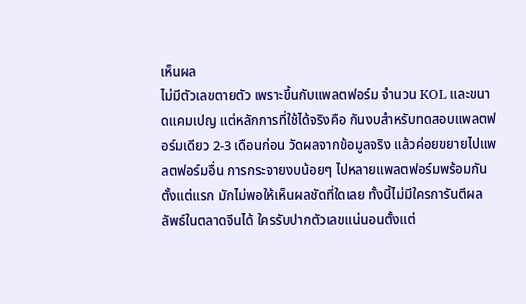เห็นผล
ไม่มีตัวเลขตายตัว เพราะขึ้นกับแพลตฟอร์ม จำนวน KOL และขนาดแคมเปญ แต่หลักการที่ใช้ได้จริงคือ กันงบสำหรับทดสอบแพลตฟอร์มเดียว 2-3 เดือนก่อน วัดผลจากข้อมูลจริง แล้วค่อยขยายไปแพลตฟอร์มอื่น การกระจายงบน้อยๆ ไปหลายแพลตฟอร์มพร้อมกันตั้งแต่แรก มักไม่พอให้เห็นผลชัดที่ใดเลย ทั้งนี้ไม่มีใครการันตีผลลัพธ์ในตลาดจีนได้ ใครรับปากตัวเลขแน่นอนตั้งแต่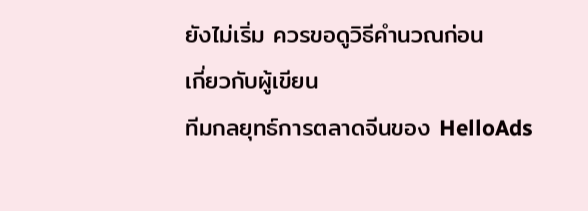ยังไม่เริ่ม ควรขอดูวิธีคำนวณก่อน
เกี่ยวกับผู้เขียน
ทีมกลยุทธ์การตลาดจีนของ HelloAds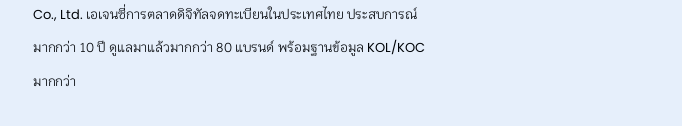Co., Ltd. เอเจนซี่การตลาดดิจิทัลจดทะเบียนในประเทศไทย ประสบการณ์มากกว่า 10 ปี ดูแลมาแล้วมากกว่า 80 แบรนด์ พร้อมฐานข้อมูล KOL/KOC มากกว่า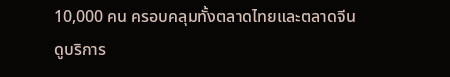10,000 คน ครอบคลุมทั้งตลาดไทยและตลาดจีน ดูบริการ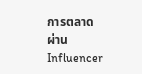การตลาดผ่าน Influencer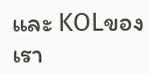และ KOLของเรา